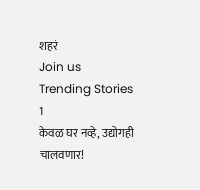शहरं
Join us
Trending Stories
1
केवळ घर नव्हे, उद्योगही चालवणार!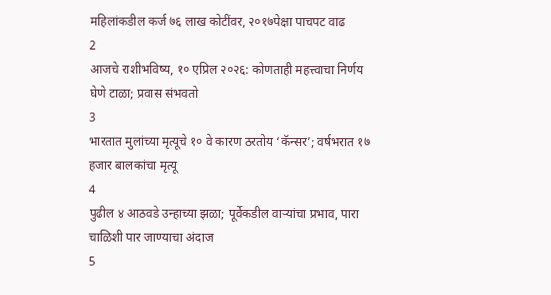महिलांकडील कर्ज ७६ लाख कोटींवर, २०१७पेक्षा पाचपट वाढ
2
आजचे राशीभविष्य, १० एप्रिल २०२६: कोणताही महत्त्वाचा निर्णय घेणे टाळा; प्रवास संभवतो
3
भारतात मुलांच्या मृत्यूचे १० वे कारण ठरतोय ‘कॅन्सर’; वर्षभरात १७ हजार बालकांचा मृत्यू
4
पुढील ४ आठवडे उन्हाच्या झळा; पूर्वेकडील वाऱ्यांचा प्रभाव, पारा चाळिशी पार जाण्याचा अंदाज
5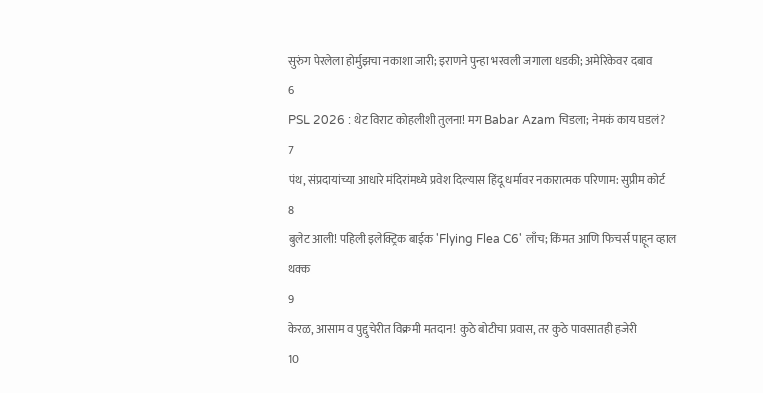सुरुंग पेरलेला होर्मुझचा नकाशा जारी; इराणने पुन्हा भरवली जगाला धडकी; अमेरिकेवर दबाव
6
PSL 2026 : थेट विराट कोहलीशी तुलना! मग Babar Azam चिडला; नेमकं काय घडलं?
7
पंथ, संप्रदायांच्या आधारे मंदिरांमध्ये प्रवेश दिल्यास हिंदू धर्मावर नकारात्मक परिणाम: सुप्रीम कोर्ट
8
बुलेट आली! पहिली इलेक्ट्रिक बाईक 'Flying Flea C6' लाँच; किंमत आणि फिचर्स पाहून व्हाल थक्क
9
केरळ, आसाम व पुद्दुचेरीत विक्रमी मतदान! कुठे बोटीचा प्रवास, तर कुठे पावसातही हजेरी
10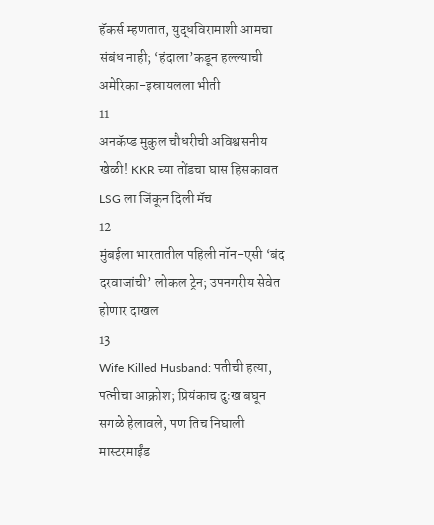हॅकर्स म्हणतात, युद्धविरामाशी आमचा संबंध नाही; ‘हंदाला’कडून हल्ल्याची अमेरिका-इस्रायलला भीती
11
अनकॅप्ड मुकुल चौधरीची अविश्वसनीय खेळी! KKR च्या तोंडचा घास हिसकावत LSG ला जिंकून दिली मॅच
12
मुंबईला भारतातील पहिली नॉन-एसी ‘बंद दरवाजांची’ लोकल ट्रेन; उपनगरीय सेवेत होणार दाखल
13
Wife Killed Husband: पतीची हत्या, पत्नीचा आक्रोश; प्रियंकाच दुःख बघून सगळे हेलावले, पण तिच निघाली मास्टरमाईंड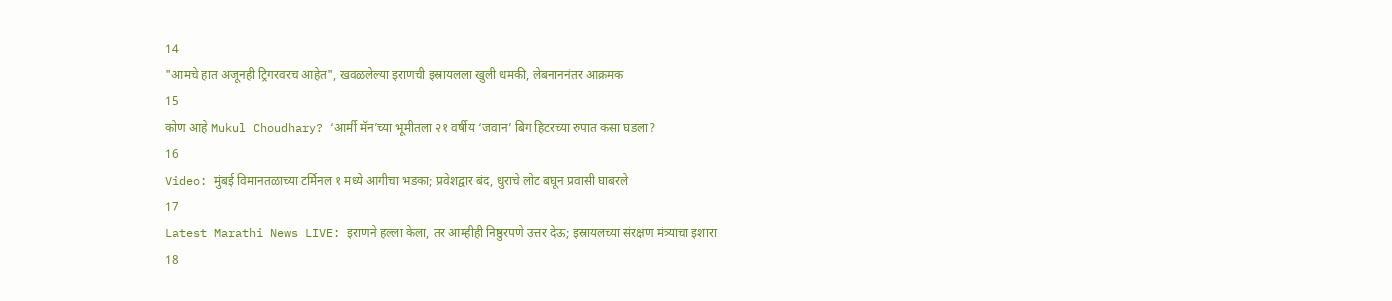14
"आमचे हात अजूनही ट्रिगरवरच आहेत", खवळलेल्या इराणची इस्रायलला खुली धमकी, लेबनाननंतर आक्रमक
15
कोण आहे Mukul Choudhary? ‘आर्मी मॅन’च्या भूमीतला २१ वर्षीय ‘जवान’ बिग हिटरच्या रुपात कसा घडला?
16
Video: मुंबई विमानतळाच्या टर्मिनल १ मध्ये आगीचा भडका; प्रवेशद्वार बंद, धुराचे लोट बघून प्रवासी घाबरले
17
Latest Marathi News LIVE: इराणने हल्ला केला, तर आम्हीही निष्ठुरपणे उत्तर देऊ; इस्रायलच्या संरक्षण मंत्र्याचा इशारा
18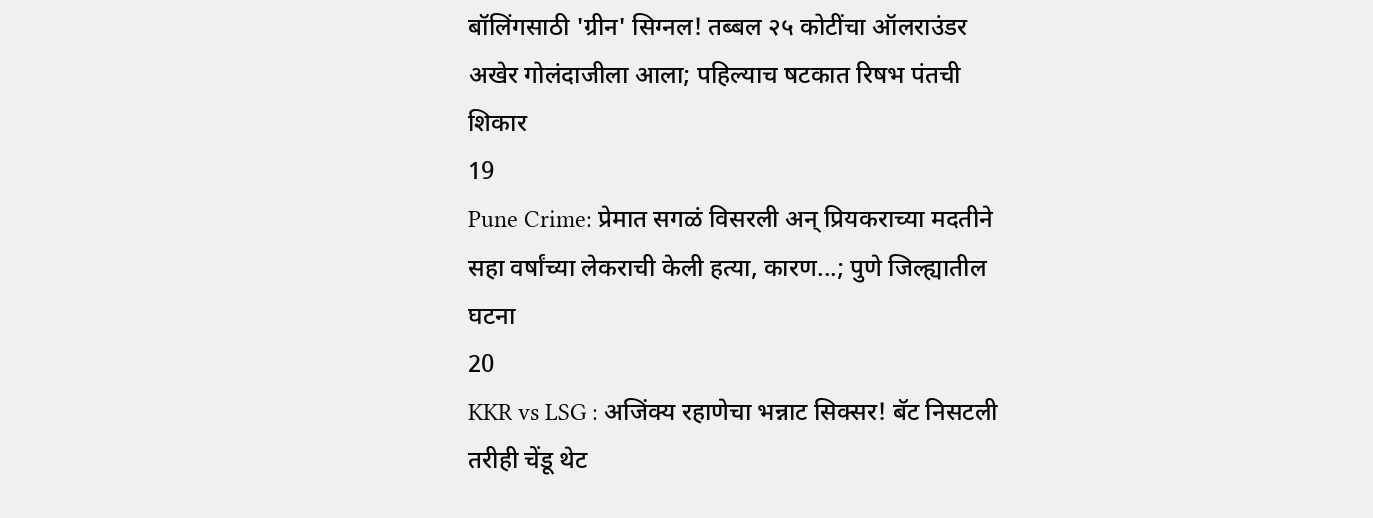बॉलिंगसाठी 'ग्रीन' सिग्नल! तब्बल २५ कोटींचा ऑलराउंडर अखेर गोलंदाजीला आला; पहिल्याच षटकात रिषभ पंतची शिकार
19
Pune Crime: प्रेमात सगळं विसरली अन् प्रियकराच्या मदतीने सहा वर्षांच्या लेकराची केली हत्या, कारण...; पुणे जिल्ह्यातील घटना
20
KKR vs LSG : अजिंक्य रहाणेचा भन्नाट सिक्सर! बॅट निसटली तरीही चेंडू थेट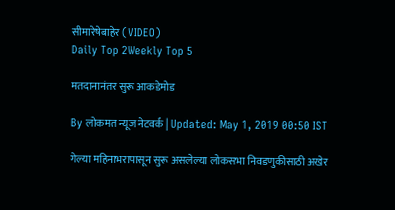सीमारेषेबाहेर (VIDEO)
Daily Top 2Weekly Top 5

मतदानानंतर सुरू आकडेमोड

By लोकमत न्यूज नेटवर्क | Updated: May 1, 2019 00:50 IST

गेल्या महिनाभरापासून सुरू असलेल्या लोकसभा निवडणुकीसाठी अखेर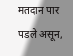मतदान पार पडले असून,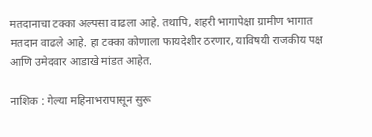मतदानाचा टक्का अल्पसा वाढला आहे. तथापि, शहरी भागापेक्षा ग्रामीण भागात मतदान वाढले आहे. हा टक्का कोणाला फायदेशीर ठरणार, याविषयी राजकीय पक्ष आणि उमेदवार आडाखे मांडत आहेत.

नाशिक : गेल्या महिनाभरापासून सुरू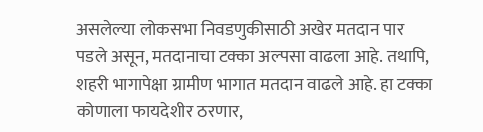असलेल्या लोकसभा निवडणुकीसाठी अखेर मतदान पार पडले असून, मतदानाचा टक्का अल्पसा वाढला आहे. तथापि, शहरी भागापेक्षा ग्रामीण भागात मतदान वाढले आहे. हा टक्का कोणाला फायदेशीर ठरणार,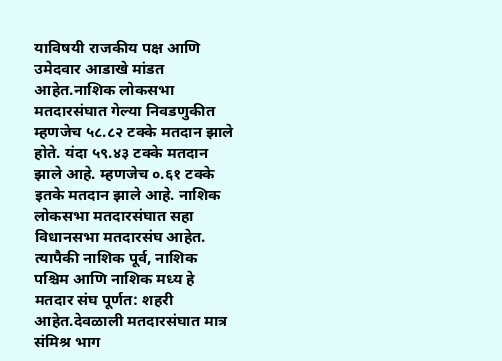याविषयी राजकीय पक्ष आणि उमेदवार आडाखे मांडत आहेत.नाशिक लोकसभा मतदारसंघात गेल्या निवडणुकीत म्हणजेच ५८.८२ टक्के मतदान झाले होते. यंदा ५९.४३ टक्के मतदान झाले आहे. म्हणजेच ०.६१ टक्के इतके मतदान झाले आहे. नाशिक लोकसभा मतदारसंघात सहा विधानसभा मतदारसंघ आहेत. त्यापैकी नाशिक पूर्व, नाशिक पश्चिम आणि नाशिक मध्य हे मतदार संघ पूर्णत: शहरी आहेत.देवळाली मतदारसंघात मात्र संमिश्र भाग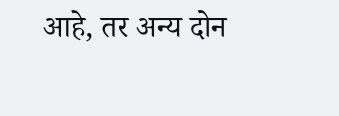आहे, तर अन्य दोन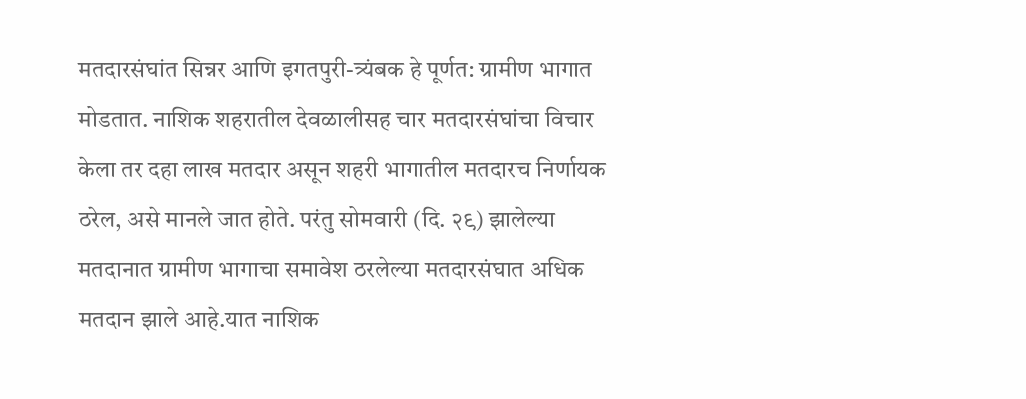मतदारसंघांत सिन्नर आणि इगतपुरी-त्र्यंबक हे पूर्णत: ग्रामीण भागात मोडतात. नाशिक शहरातील देवळालीसह चार मतदारसंघांचा विचार केला तर दहा लाख मतदार असून शहरी भागातील मतदारच निर्णायक ठरेल, असे मानले जात होते. परंतु सोमवारी (दि. २९) झालेल्या मतदानात ग्रामीण भागाचा समावेश ठरलेल्या मतदारसंघात अधिक मतदान झाले आहे.यात नाशिक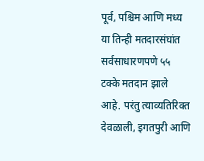पूर्व, पश्चिम आणि मध्य या तिन्ही मतदारसंघांत सर्वसाधारणपणे ५५ टक्के मतदान झाले आहे. परंतु त्याव्यतिरिक्त देवळाली, इगतपुरी आणि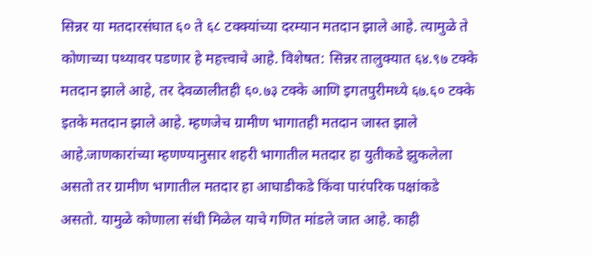सिन्नर या मतदारसंघात ६० ते ६८ टक्क्यांच्या दरम्यान मतदान झाले आहे. त्यामुळे ते कोणाच्या पथ्यावर पडणार हे महत्त्वाचे आहे. विशेषत: सिन्नर तालुक्यात ६४.९७ टक्के मतदान झाले आहे, तर देवळालीतही ६०.७३ टक्के आणि इगतपुरीमध्ये ६७.६० टक्के इतके मतदान झाले आहे. म्हणजेच ग्रामीण भागातही मतदान जास्त झाले आहे.जाणकारांच्या म्हणण्यानुसार शहरी भागातील मतदार हा युतीकडे झुकलेला असतो तर ग्रामीण भागातील मतदार हा आघाडीकडे किंवा पारंपरिक पक्षांकडे असतो. यामुळे कोणाला संधी मिळेल याचे गणित मांडले जात आहे. काही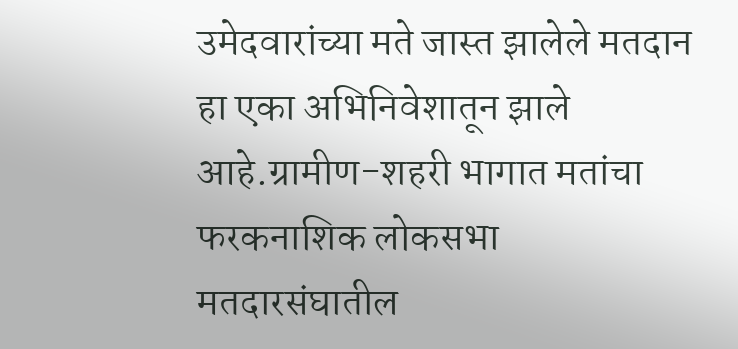उमेदवारांच्या मते जास्त झालेले मतदान हा एका अभिनिवेशातून झाले आहे.ग्रामीण-शहरी भागात मतांचा फरकनाशिक लोकसभा मतदारसंघातील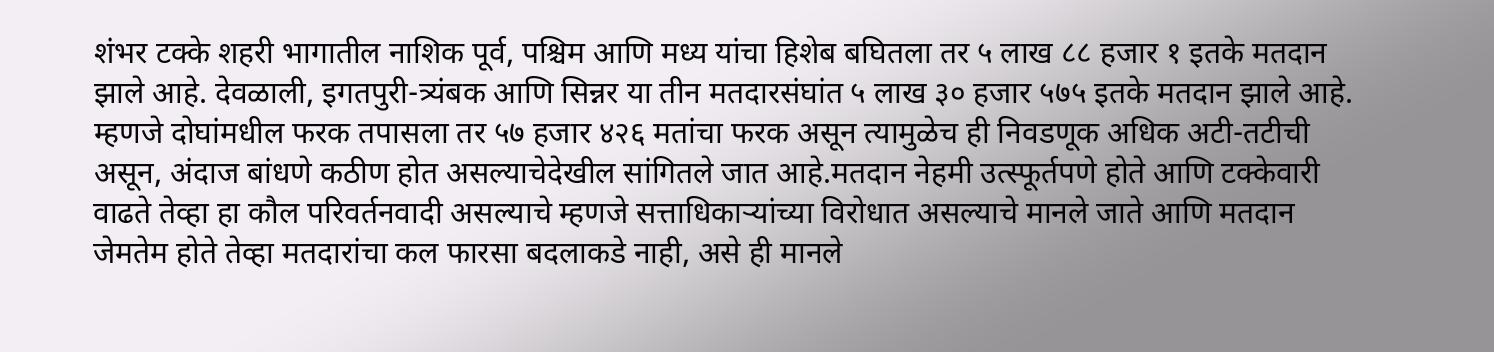शंभर टक्के शहरी भागातील नाशिक पूर्व, पश्चिम आणि मध्य यांचा हिशेब बघितला तर ५ लाख ८८ हजार १ इतके मतदान झाले आहे. देवळाली, इगतपुरी-त्र्यंबक आणि सिन्नर या तीन मतदारसंघांत ५ लाख ३० हजार ५७५ इतके मतदान झाले आहे. म्हणजे दोघांमधील फरक तपासला तर ५७ हजार ४२६ मतांचा फरक असून त्यामुळेच ही निवडणूक अधिक अटी-तटीची असून, अंदाज बांधणे कठीण होत असल्याचेदेखील सांगितले जात आहे.मतदान नेहमी उत्स्फूर्तपणे होते आणि टक्केवारी वाढते तेव्हा हा कौल परिवर्तनवादी असल्याचे म्हणजे सत्ताधिकाऱ्यांच्या विरोधात असल्याचे मानले जाते आणि मतदान जेमतेम होते तेव्हा मतदारांचा कल फारसा बदलाकडे नाही, असे ही मानले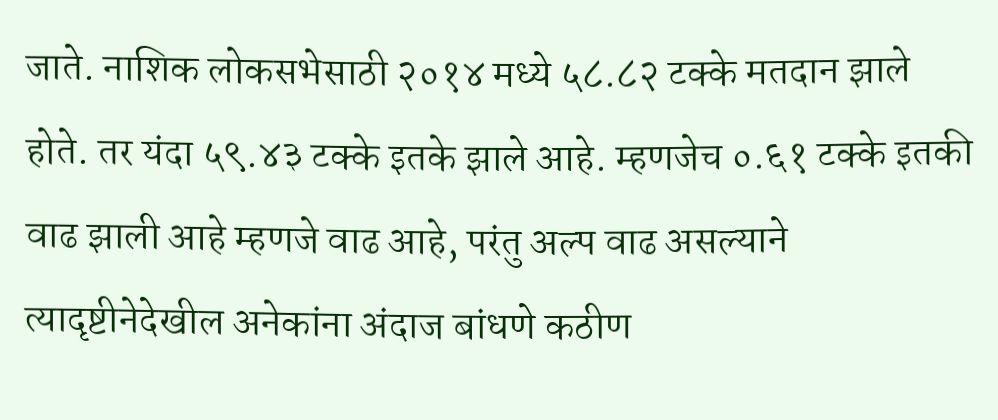जाते. नाशिक लोकसभेसाठी २०१४ मध्ये ५८.८२ टक्के मतदान झाले होते. तर यंदा ५९.४३ टक्के इतके झाले आहे. म्हणजेच ०.६१ टक्के इतकी वाढ झाली आहे म्हणजे वाढ आहे, परंतु अल्प वाढ असल्याने त्यादृष्टीनेदेखील अनेकांना अंदाज बांधणे कठीण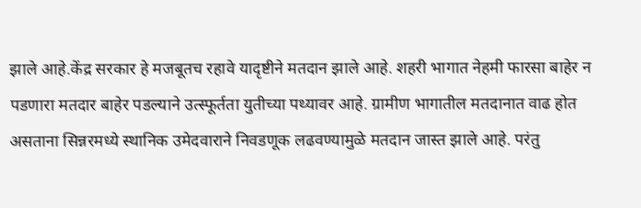झाले आहे.केंद्र सरकार हे मजबूतच रहावे यादृष्टीने मतदान झाले आहे. शहरी भागात नेहमी फारसा बाहेर न पडणारा मतदार बाहेर पडल्याने उत्स्फूर्तता युतीच्या पथ्यावर आहे. ग्रामीण भागातील मतदानात वाढ होत असताना सिन्नरमध्ये स्थानिक उमेदवाराने निवडणूक लढवण्यामुळे मतदान जास्त झाले आहे. परंतु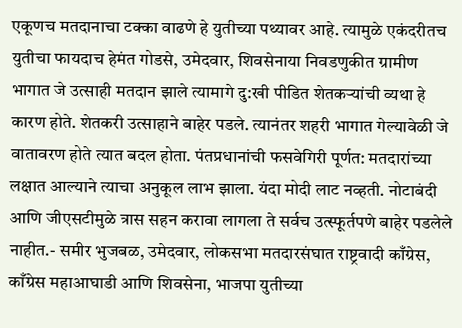एकूणच मतदानाचा टक्का वाढणे हे युतीच्या पथ्यावर आहे. त्यामुळे एकंदरीतच युतीचा फायदाच हेमंत गोडसे, उमेदवार, शिवसेनाया निवडणुकीत ग्रामीण भागात जे उत्साही मतदान झाले त्यामागे दु:खी पीडित शेतकऱ्यांची व्यथा हे कारण होते. शेतकरी उत्साहाने बाहेर पडले. त्यानंतर शहरी भागात गेल्यावेळी जे वातावरण होते त्यात बदल होता. पंतप्रधानांची फसवेगिरी पूर्णत: मतदारांच्या लक्षात आल्याने त्याचा अनुकूल लाभ झाला. यंदा मोदी लाट नव्हती. नोटाबंदी आणि जीएसटीमुळे त्रास सहन करावा लागला ते सर्वच उत्स्फूर्तपणे बाहेर पडलेले नाहीत.- समीर भुजबळ, उमेदवार, लोकसभा मतदारसंघात राष्ट्रवादी काँग्रेस, काँग्रेस महाआघाडी आणि शिवसेना, भाजपा युतीच्या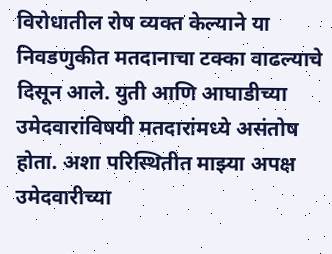विरोधातील रोष व्यक्त केल्याने या निवडणुकीत मतदानाचा टक्का वाढल्याचे दिसून आले. युती आणि आघाडीच्या उमेदवारांविषयी मतदारांमध्ये असंतोष होता. अशा परिस्थितीत माझ्या अपक्ष उमेदवारीच्या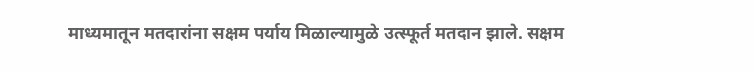माध्यमातून मतदारांना सक्षम पर्याय मिळाल्यामुळे उत्स्फूर्त मतदान झाले. सक्षम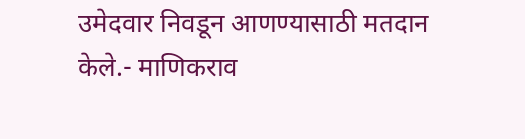उमेदवार निवडून आणण्यासाठी मतदान केले.- माणिकराव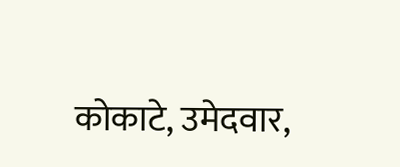कोकाटे, उमेदवार,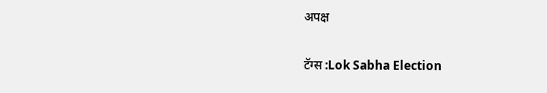अपक्ष

टॅग्स :Lok Sabha Election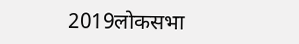2019लोकसभा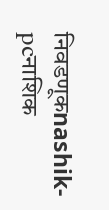निवडणूकnashik-pcनाशिक